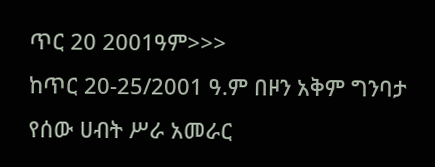ጥር 20 2001ዓም>>>
ከጥር 20-25/2001 ዓ.ም በዞን አቅም ግንባታ የሰው ሀብት ሥራ አመራር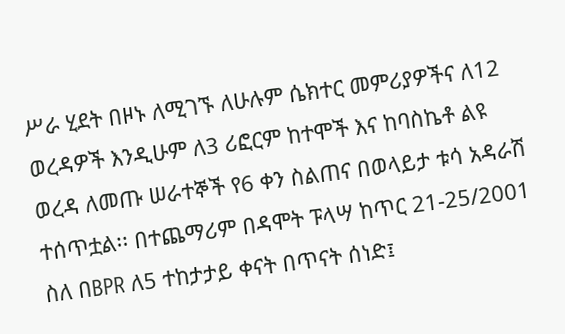ሥራ ሂደት በዞኑ ለሚገኙ ለሁሉም ሴክተር መምሪያዎችና ለ12 ወረዳዎች እንዲሁም ለ3 ሪፎርም ከተሞች እና ከባስኬቶ ልዩ ወረዳ ለመጡ ሠራተኞች የ6 ቀን ስልጠና በወላይታ ቱሳ አዳራሽ ተሰጥቷል፡፡ በተጨማሪም በዳሞት ፑላሣ ከጥር 21-25/2001 ስለ በBPR ለ5 ተከታታይ ቀናት በጥናት ሰነድ፤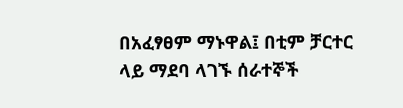በአፈፃፀም ማኑዋል፤ በቲም ቻርተር ላይ ማደባ ላገኙ ሰራተኞች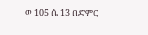ወ 105 ሴ 13 በድምር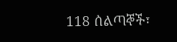118 ሰልጣኞች፣